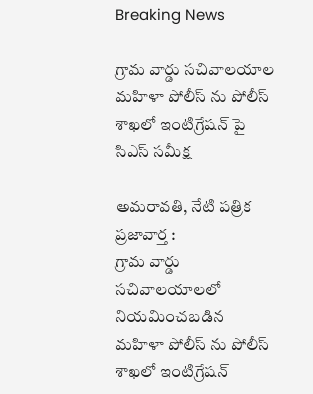Breaking News

గ్రామ వార్డు సచివాలయాల మహిళా పోలీస్ ను పోలీస్ శాఖలో ఇంటిగ్రేషన్ పై సిఎస్ సమీక్ష

అమరావతి, నేటి పత్రిక ప్రజావార్త :
గ్రామ వార్డు సచివాలయాలలో నియమించబడిన మహిళా పోలీస్ ను పోలీస్ శాఖలో ఇంటిగ్రేషన్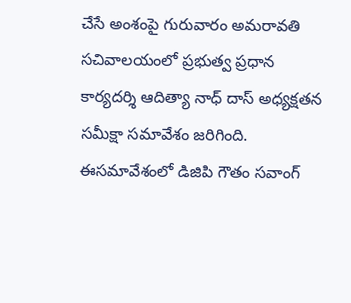చేసే అంశంపై గురువారం అమరావతి సచివాలయంలో ప్రభుత్వ ప్రధాన కార్యదర్శి ఆదిత్యా నాధ్ దాస్ అధ్యక్షతన సమీక్షా సమావేశం జరిగింది. ఈసమావేశంలో డిజిపి గౌతం సవాంగ్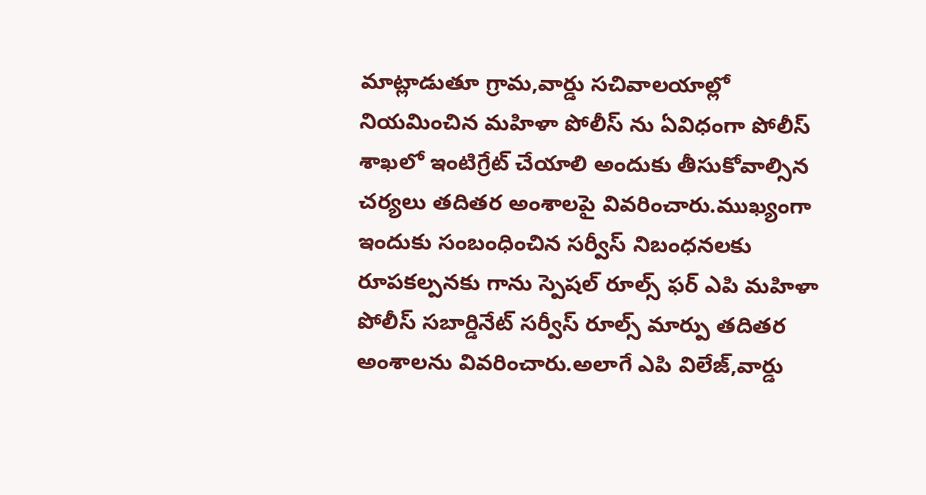మాట్లాడుతూ గ్రామ,వార్డు సచివాలయాల్లో నియమించిన మహిళా పోలీస్ ను ఏవిధంగా పోలీస్ శాఖలో ఇంటిగ్రేట్ చేయాలి అందుకు తీసుకోవాల్సిన చర్యలు తదితర అంశాలపై వివరించారు.ముఖ్యంగా ఇందుకు సంబంధించిన సర్వీస్ నిబంధనలకు రూపకల్పనకు గాను స్పెషల్ రూల్స్ ఫర్ ఎపి మహిళా పోలీస్ సబార్డినేట్ సర్వీస్ రూల్స్ మార్పు తదితర అంశాలను వివరించారు.అలాగే ఎపి విలేజ్,వార్డు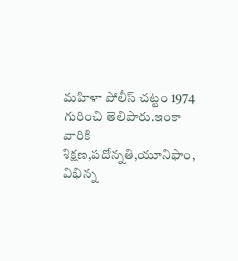మహిళా పోలీస్ చట్టం 1974 గురించి తెలిపారు.ఇంకా వారికి శిక్షణ,పదోన్నతి,యూనిఫాం, విభిన్న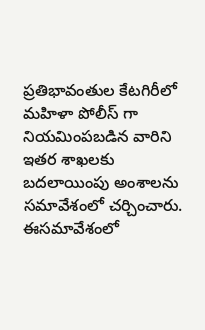ప్రతిభావంతుల కేటగిరీలో మహిళా పోలీస్ గా నియమింపబడిన వారిని ఇతర శాఖలకు బదలాయింపు అంశాలను సమావేశంలో చర్చించారు.
ఈసమావేశంలో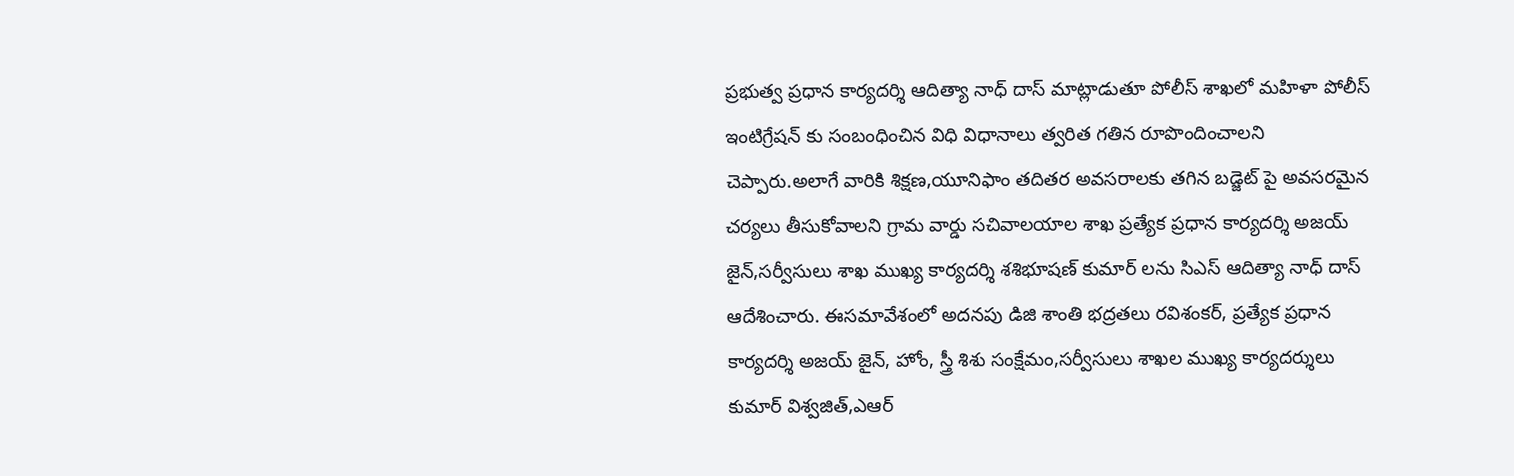ప్రభుత్వ ప్రధాన కార్యదర్శి ఆదిత్యా నాధ్ దాస్ మాట్లాడుతూ పోలీస్ శాఖలో మహిళా పోలీస్ ఇంటిగ్రేషన్ కు సంబంధించిన విధి విధానాలు త్వరిత గతిన రూపొందించాలని చెప్పారు.అలాగే వారికి శిక్షణ,యూనిఫాం తదితర అవసరాలకు తగిన బడ్జెట్ పై అవసరమైన చర్యలు తీసుకోవాలని గ్రామ వార్డు సచివాలయాల శాఖ ప్రత్యేక ప్రధాన కార్యదర్శి అజయ్ జైన్,సర్వీసులు శాఖ ముఖ్య కార్యదర్శి శశిభూషణ్ కుమార్ లను సిఎస్ ఆదిత్యా నాధ్ దాస్ ఆదేశించారు. ఈసమావేశంలో అదనపు డిజి శాంతి భద్రతలు రవిశంకర్, ప్రత్యేక ప్రధాన కార్యదర్శి అజయ్ జైన్, హోం, స్త్రీ శిశు సంక్షేమం,సర్వీసులు శాఖల ముఖ్య కార్యదర్శులు కుమార్ విశ్వజిత్,ఎఆర్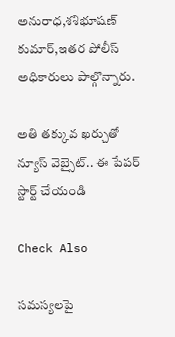అనురాధ,శశిభూషణ్ కుమార్,ఇతర పోలీస్ అధికారులు పాల్గొన్నారు.

అతి తక్కువ ఖర్చుతో న్యూస్ వెబ్సైట్.. ఈ పేపర్ స్టార్ట్ చేయండి

Check Also

సమస్యలపై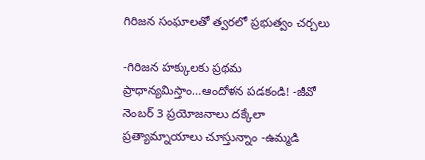గిరిజన సంఘాలతో త్వరలో ప్రభుత్వం చర్చలు

-గిరిజన హక్కులకు ప్రథమ ప్రాధాన్యమిస్తాం…ఆందోళన పడకండి! -జీవో నెంబర్ 3 ప్రయోజనాలు దక్కేలా ప్రత్యామ్నాయాలు చూస్తున్నాం -ఉమ్మడి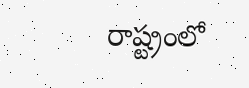రాష్ట్రంలో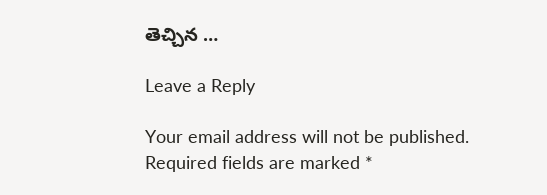తెచ్చిన …

Leave a Reply

Your email address will not be published. Required fields are marked *